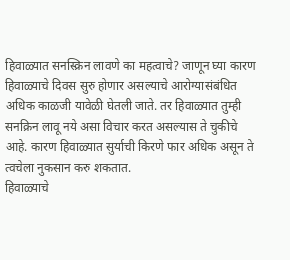हिवाळ्यात सनस्क्रिन लावणे का महत्वाचे? जाणून घ्या कारण
हिवाळ्याचे दिवस सुरु होणार असल्याचे आरोग्यासंबंधित अधिक काळजी यावेळी घेतली जाते. तर हिवाळ्यात तुम्ही सनक्रिन लावू नये असा विचार करत असल्यास ते चुकीचे आहे. कारण हिवाळ्यात सुर्याची किरणे फार अधिक असून ते त्वचेला नुकसान करु शकतात.
हिवाळ्याचे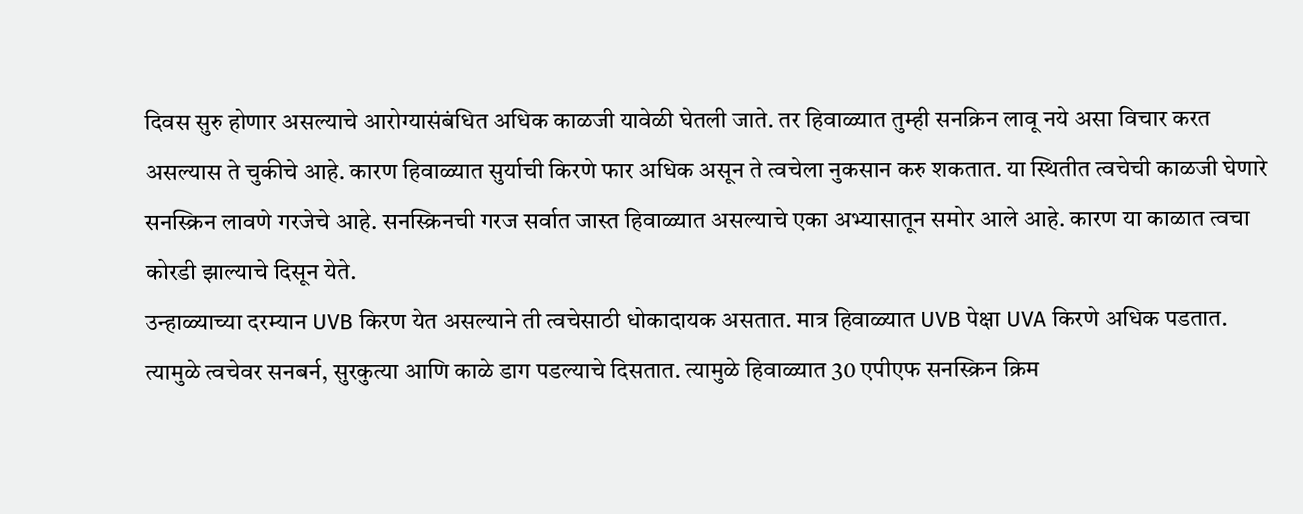दिवस सुरु होणार असल्याचे आरोग्यासंबंधित अधिक काळजी यावेळी घेतली जाते. तर हिवाळ्यात तुम्ही सनक्रिन लावू नये असा विचार करत असल्यास ते चुकीचे आहे. कारण हिवाळ्यात सुर्याची किरणे फार अधिक असून ते त्वचेला नुकसान करु शकतात. या स्थितीत त्वचेची काळजी घेणारे सनस्क्रिन लावणे गरजेचे आहे. सनस्क्रिनची गरज सर्वात जास्त हिवाळ्यात असल्याचे एका अभ्यासातून समोर आले आहे. कारण या काळात त्वचा कोरडी झाल्याचे दिसून येते.
उन्हाळ्याच्या दरम्यान UVB किरण येत असल्याने ती त्वचेसाठी धोकादायक असतात. मात्र हिवाळ्यात UVB पेक्षा UVA किरणे अधिक पडतात. त्यामुळे त्वचेवर सनबर्न, सुरकुत्या आणि काळे डाग पडल्याचे दिसतात. त्यामुळे हिवाळ्यात 30 एपीएफ सनस्क्रिन क्रिम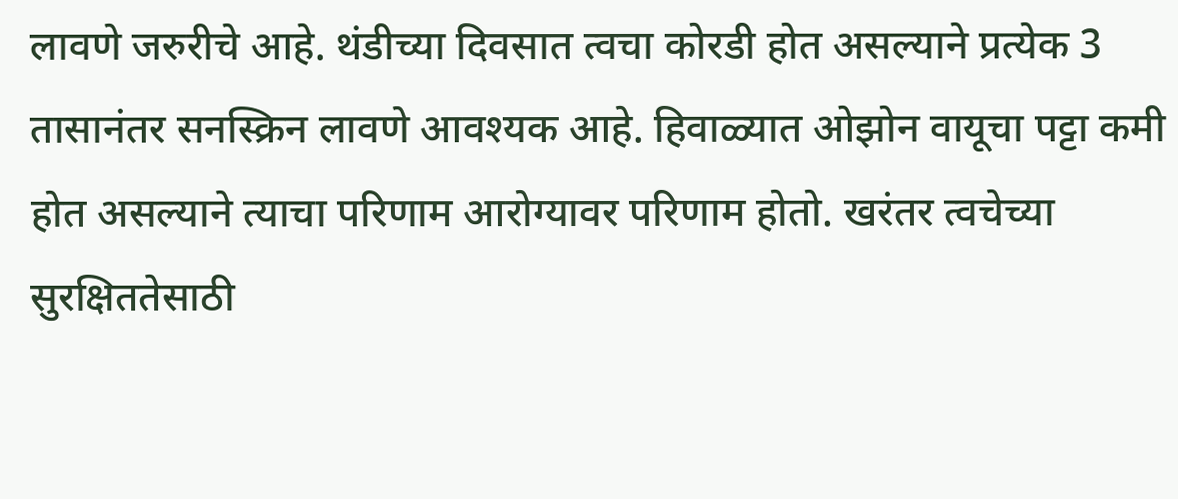लावणे जरुरीचे आहे. थंडीच्या दिवसात त्वचा कोरडी होत असल्याने प्रत्येक 3 तासानंतर सनस्क्रिन लावणे आवश्यक आहे. हिवाळ्यात ओझोन वायूचा पट्टा कमी होत असल्याने त्याचा परिणाम आरोग्यावर परिणाम होतो. खरंतर त्वचेच्या सुरक्षिततेसाठी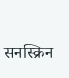सनस्क्रिन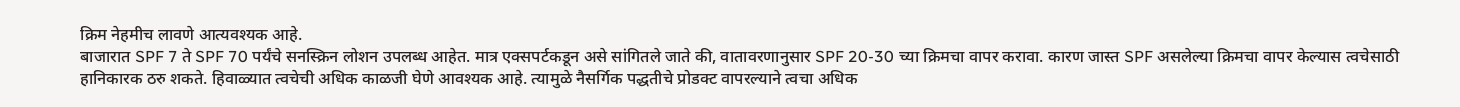क्रिम नेहमीच लावणे आत्यवश्यक आहे.
बाजारात SPF 7 ते SPF 70 पर्यंचे सनस्क्रिन लोशन उपलब्ध आहेत. मात्र एक्सपर्टकडून असे सांगितले जाते की, वातावरणानुसार SPF 20-30 च्या क्रिमचा वापर करावा. कारण जास्त SPF असलेल्या क्रिमचा वापर केल्यास त्वचेसाठी हानिकारक ठरु शकते. हिवाळ्यात त्वचेची अधिक काळजी घेणे आवश्यक आहे. त्यामुळे नैसर्गिक पद्धतीचे प्रोडक्ट वापरल्याने त्वचा अधिक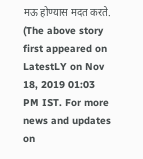मऊ होण्यास मदत करते.
(The above story first appeared on LatestLY on Nov 18, 2019 01:03 PM IST. For more news and updates on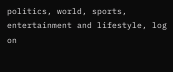politics, world, sports, entertainment and lifestyle, log on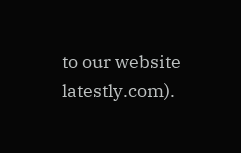to our website latestly.com).